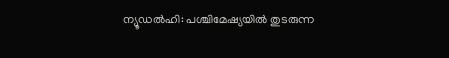ന്യൂഡൽഹി: പശ്ചിമേഷ്യയിൽ തുടരുന്ന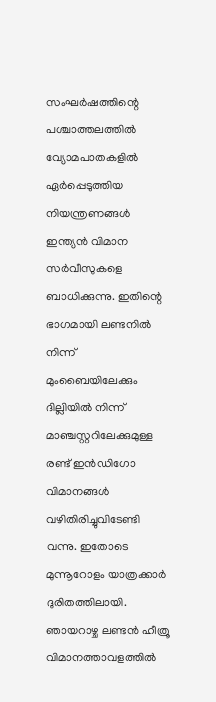സംഘർഷത്തിന്റെ പശ്ചാത്തലത്തിൽ വ്യോമപാതകളിൽ ഏർപ്പെടുത്തിയ നിയന്ത്രണങ്ങൾ ഇന്ത്യൻ വിമാന സർവീസുകളെ ബാധിക്കുന്നു. ഇതിന്റെ ഭാഗമായി ലണ്ടനിൽ നിന്ന് മുംബൈയിലേക്കും ദില്ലിയിൽ നിന്ന് മാഞ്ചസ്റ്ററിലേക്കുമുള്ള രണ്ട് ഇൻഡിഗോ വിമാനങ്ങൾ വഴിതിരിച്ചുവിടേണ്ടി വന്നു. ഇതോടെ മുന്നൂറോളം യാത്രക്കാർ ദുരിതത്തിലായി.
ഞായറാഴ്ച ലണ്ടൻ ഹീത്രൂ വിമാനത്താവളത്തിൽ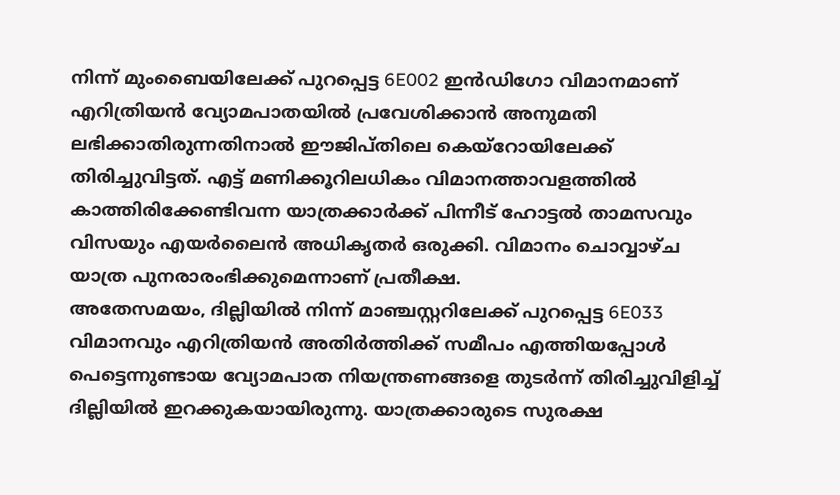നിന്ന് മുംബൈയിലേക്ക് പുറപ്പെട്ട 6E002 ഇൻഡിഗോ വിമാനമാണ് എറിത്രിയൻ വ്യോമപാതയിൽ പ്രവേശിക്കാൻ അനുമതി ലഭിക്കാതിരുന്നതിനാൽ ഈജിപ്തിലെ കെയ്റോയിലേക്ക് തിരിച്ചുവിട്ടത്. എട്ട് മണിക്കൂറിലധികം വിമാനത്താവളത്തിൽ കാത്തിരിക്കേണ്ടിവന്ന യാത്രക്കാർക്ക് പിന്നീട് ഹോട്ടൽ താമസവും വിസയും എയർലൈൻ അധികൃതർ ഒരുക്കി. വിമാനം ചൊവ്വാഴ്ച യാത്ര പുനരാരംഭിക്കുമെന്നാണ് പ്രതീക്ഷ.
അതേസമയം, ദില്ലിയിൽ നിന്ന് മാഞ്ചസ്റ്ററിലേക്ക് പുറപ്പെട്ട 6E033 വിമാനവും എറിത്രിയൻ അതിർത്തിക്ക് സമീപം എത്തിയപ്പോൾ പെട്ടെന്നുണ്ടായ വ്യോമപാത നിയന്ത്രണങ്ങളെ തുടർന്ന് തിരിച്ചുവിളിച്ച് ദില്ലിയിൽ ഇറക്കുകയായിരുന്നു. യാത്രക്കാരുടെ സുരക്ഷ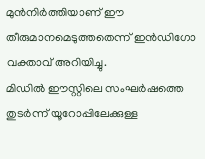മുൻനിർത്തിയാണ് ഈ തീരുമാനമെടുത്തതെന്ന് ഇൻഡിഗോ വക്താവ് അറിയിച്ചു.
മിഡിൽ ഈസ്റ്റിലെ സംഘർഷത്തെ തുടർന്ന് യൂറോപ്പിലേക്കുള്ള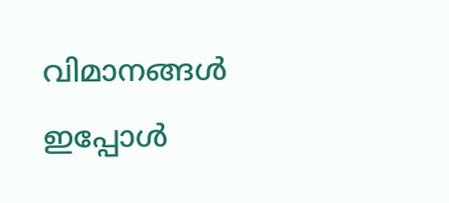വിമാനങ്ങൾ ഇപ്പോൾ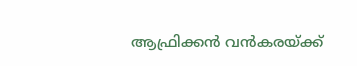ആഫ്രിക്കൻ വൻകരയ്ക്ക്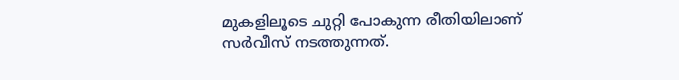മുകളിലൂടെ ചുറ്റി പോകുന്ന രീതിയിലാണ് സർവീസ് നടത്തുന്നത്.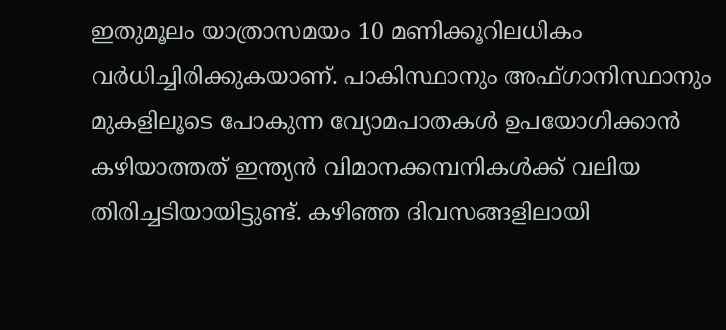ഇതുമൂലം യാത്രാസമയം 10 മണിക്കൂറിലധികം വർധിച്ചിരിക്കുകയാണ്. പാകിസ്ഥാനും അഫ്ഗാനിസ്ഥാനും മുകളിലൂടെ പോകുന്ന വ്യോമപാതകൾ ഉപയോഗിക്കാൻ കഴിയാത്തത് ഇന്ത്യൻ വിമാനക്കമ്പനികൾക്ക് വലിയ തിരിച്ചടിയായിട്ടുണ്ട്. കഴിഞ്ഞ ദിവസങ്ങളിലായി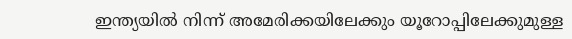ഇന്ത്യയിൽ നിന്ന് അമേരിക്കയിലേക്കും യൂറോപ്പിലേക്കുമുള്ള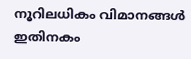നൂറിലധികം വിമാനങ്ങൾ ഇതിനകം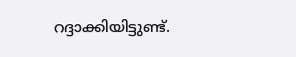റദ്ദാക്കിയിട്ടുണ്ട്.